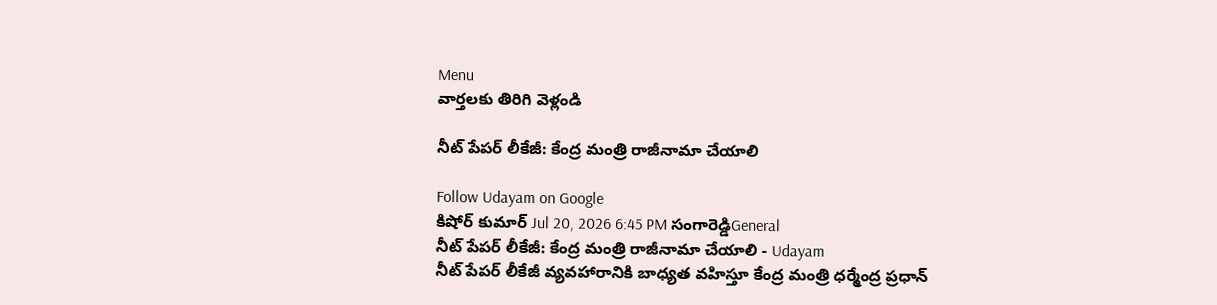Menu
వార్తలకు తిరిగి వెళ్లండి

నీట్ పేపర్ లీకేజీ: కేంద్ర మంత్రి రాజీనామా చేయాలి

Follow Udayam on Google
కిషోర్ కుమార్ Jul 20, 2026 6:45 PM సంగారెడ్డిGeneral
నీట్ పేపర్ లీకేజీ: కేంద్ర మంత్రి రాజీనామా చేయాలి - Udayam
నీట్ పేపర్ లీకేజీ వ్యవహారానికి బాధ్యత వహిస్తూ కేంద్ర మంత్రి ధర్మేంద్ర ప్రధాన్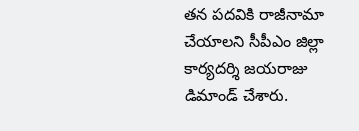తన పదవికి రాజీనామా చేయాలని సీపీఎం జిల్లా కార్యదర్శి జయరాజు డిమాండ్ చేశారు.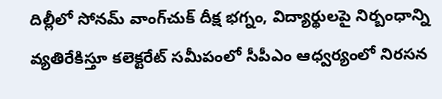దిల్లీలో సోనమ్ వాంగ్‌చుక్ దీక్ష భగ్నం, విద్యార్థులపై నిర్బంధాన్ని వ్యతిరేకిస్తూ కలెక్టరేట్ సమీపంలో సీపీఎం ఆధ్వర్యంలో నిరసన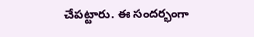చేపట్టారు. ఈ సందర్భంగా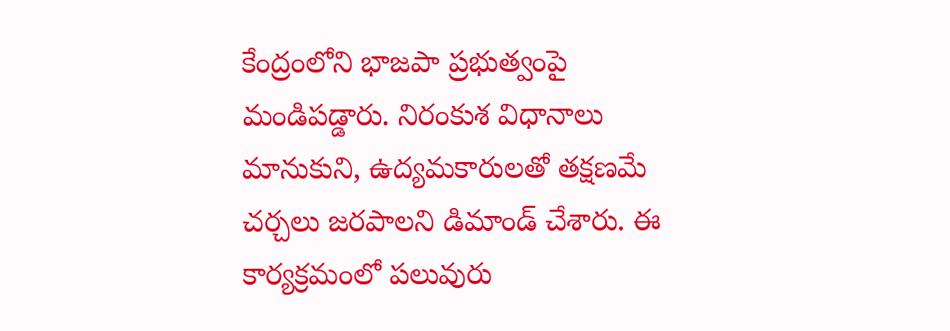కేంద్రంలోని భాజపా ప్రభుత్వంపై మండిపడ్డారు. నిరంకుశ విధానాలు మానుకుని, ఉద్యమకారులతో తక్షణమే చర్చలు జరపాలని డిమాండ్ చేశారు. ఈ కార్యక్రమంలో పలువురు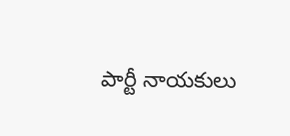పార్టీ నాయకులు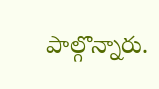పాల్గొన్నారు.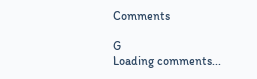Comments

G
Loading comments...